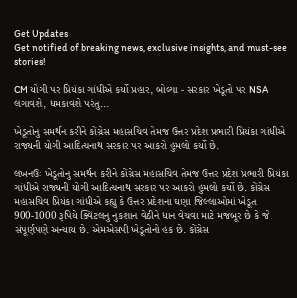Get Updates
Get notified of breaking news, exclusive insights, and must-see stories!

CM યોગી પર પ્રિયંકા ગાંધીએ કર્યો પ્રહાર, બોલ્યા - સરકાર ખેડૂતો પર NSA લગાવશે, ધમકાવશે પરંતુ...

ખેડૂતોનુ સમર્થન કરીને કોંગ્રેસ મહાસચિવ તેમજ ઉત્તર પ્રદેશ પ્રભારી પ્રિયંકા ગાંધીએ રાજ્યની યોગી આદિત્યનાથ સરકાર પર આકરો હુમલો કર્યો છે.

લખનઉઃ ખેડૂતોનુ સમર્થન કરીને કોંગ્રેસ મહાસચિવ તેમજ ઉત્તર પ્રદેશ પ્રભારી પ્રિયંકા ગાંધીએ રાજ્યની યોગી આદિત્યનાથ સરકાર પર આકરો હુમલો કર્યો છે. કોંગ્રેસ મહાસચિવ પ્રિયંકા ગાંધીએ કહ્યુ કે ઉત્તર પ્રદેશના ઘણા જિલ્લાઓમાં ખેડૂત 900-1000 રૂપિયે ક્વિંટલનુ નુકશાન વેઠીને ધાન વેચવા માટે મજબૂર છે કે જે સંપૂર્ણપણે અન્યાય છે. એમએસપી ખેડૂતોનો હક છે. કોંગ્રેસ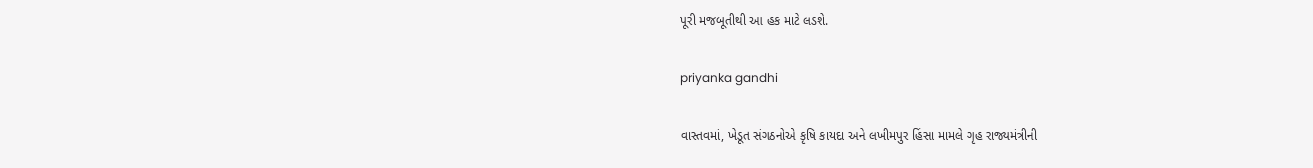પૂરી મજબૂતીથી આ હક માટે લડશે.

priyanka gandhi

વાસ્તવમાં, ખેડૂત સંગઠનોએ કૃષિ કાયદા અને લખીમપુર હિંસા મામલે ગૃહ રાજ્યમંત્રીની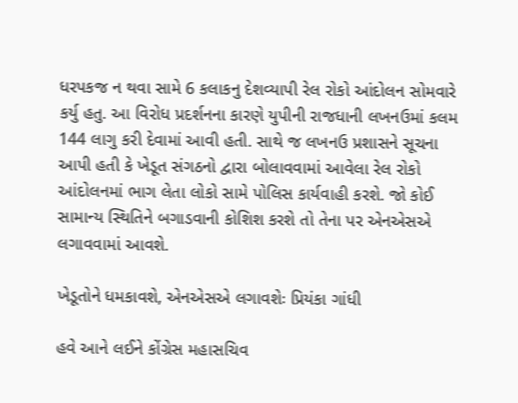ધરપકજ ન થવા સામે 6 કલાકનુ દેશવ્યાપી રેલ રોકો આંદોલન સોમવારે કર્યુ હતુ. આ વિરોધ પ્રદર્શનના કારણે યુપીની રાજધાની લખનઉમાં કલમ 144 લાગુ કરી દેવામાં આવી હતી. સાથે જ લખનઉ પ્રશાસને સૂચના આપી હતી કે ખેડૂત સંગઠનો દ્વારા બોલાવવામાં આવેલા રેલ રોકો આંદોલનમાં ભાગ લેતા લોકો સામે પોલિસ કાર્યવાહી કરશે. જો કોઈ સામાન્ય સ્થિતિને બગાડવાની કોશિશ કરશે તો તેના પર એનએસએ લગાવવામાં આવશે.

ખેડૂતોને ધમકાવશે, એનએસએ લગાવશેઃ પ્રિયંકા ગાંધી

હવે આને લઈને કોંગ્રેસ મહાસચિવ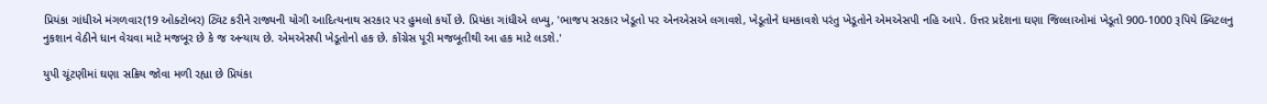પ્રિયંકા ગાંધીએ મંગળવાર(19 ઓક્ટોબર) ટ્વિટ કરીને રાજ્યની યોગી આદિત્યનાથ સરકાર પર હુમલો કર્યો છે. પ્રિયંકા ગાંધીએ લખ્યુ, 'ભાજપ સરકાર ખેડૂતો પર એનએસએ લગાવશે, ખેડૂતોને ધમકાવશે પરંતુ ખેડૂતોને એમએસપી નહિ આપે. ઉત્તર પ્રદેશના ઘણા જિલ્લાઓમાં ખેડૂતો 900-1000 રૂપિયે ક્વિટલનુ નુકશાન વેઠીને ધાન વેચવા માટે મજબૂર છે કે જ અન્યાય છે. એમએસપી ખેડૂતોનો હક છે. કોંગ્રેસ પૂરી મજબૂતીથી આ હક માટે લડશે.'

યુપી ચૂંટણીમાં ઘણા સક્રિય જોવા મળી રહ્યા છે પ્રિયંકા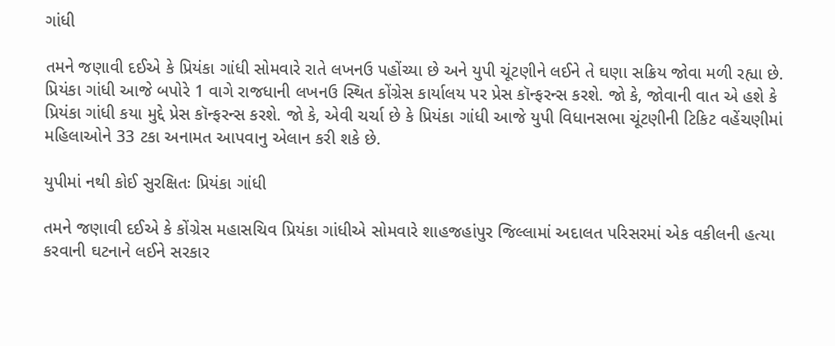ગાંધી

તમને જણાવી દઈએ કે પ્રિયંકા ગાંધી સોમવારે રાતે લખનઉ પહોંચ્યા છે અને યુપી ચૂંટણીને લઈને તે ઘણા સક્રિય જોવા મળી રહ્યા છે. પ્રિયંકા ગાંધી આજે બપોરે 1 વાગે રાજધાની લખનઉ સ્થિત કોંગ્રેસ કાર્યાલય પર પ્રેસ કૉન્ફરન્સ કરશે. જો કે, જોવાની વાત એ હશે કે પ્રિયંકા ગાંધી કયા મુદ્દે પ્રેસ કૉન્ફરન્સ કરશે. જો કે, એવી ચર્ચા છે કે પ્રિયંકા ગાંધી આજે યુપી વિધાનસભા ચૂંટણીની ટિકિટ વહેંચણીમાં મહિલાઓને 33 ટકા અનામત આપવાનુ એલાન કરી શકે છે.

યુપીમાં નથી કોઈ સુરક્ષિતઃ પ્રિયંકા ગાંધી

તમને જણાવી દઈએ કે કોંગ્રેસ મહાસચિવ પ્રિયંકા ગાંધીએ સોમવારે શાહજહાંપુર જિલ્લામાં અદાલત પરિસરમાં એક વકીલની હત્યા કરવાની ઘટનાને લઈને સરકાર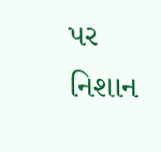પર નિશાન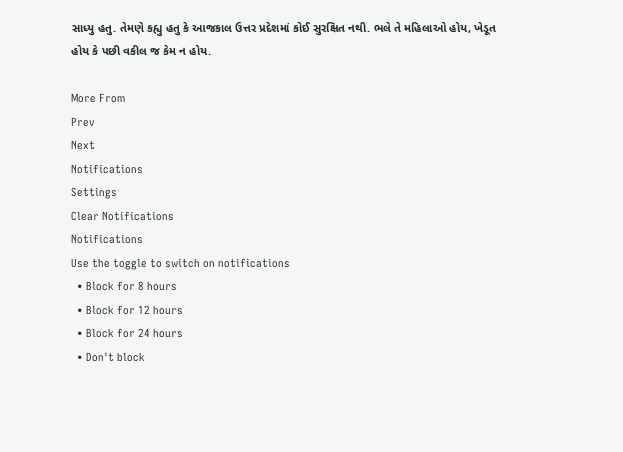સાધ્યુ હતુ. તેમણે કહ્યુ હતુ કે આજકાલ ઉત્તર પ્રદેશમાં કોઈ સુરક્ષિત નથી. ભલે તે મહિલાઓ હોય, ખેડૂત હોય કે પછી વકીલ જ કેમ ન હોય.

More From
Prev
Next
Notifications
Settings
Clear Notifications
Notifications
Use the toggle to switch on notifications
  • Block for 8 hours
  • Block for 12 hours
  • Block for 24 hours
  • Don't block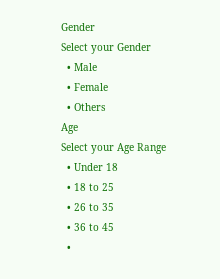Gender
Select your Gender
  • Male
  • Female
  • Others
Age
Select your Age Range
  • Under 18
  • 18 to 25
  • 26 to 35
  • 36 to 45
  •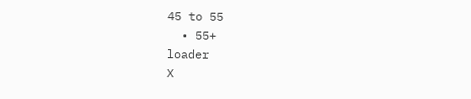45 to 55
  • 55+
loader
X